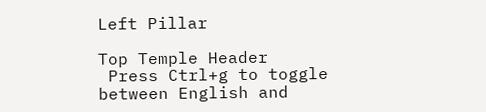Left Pillar

Top Temple Header
 Press Ctrl+g to toggle between English and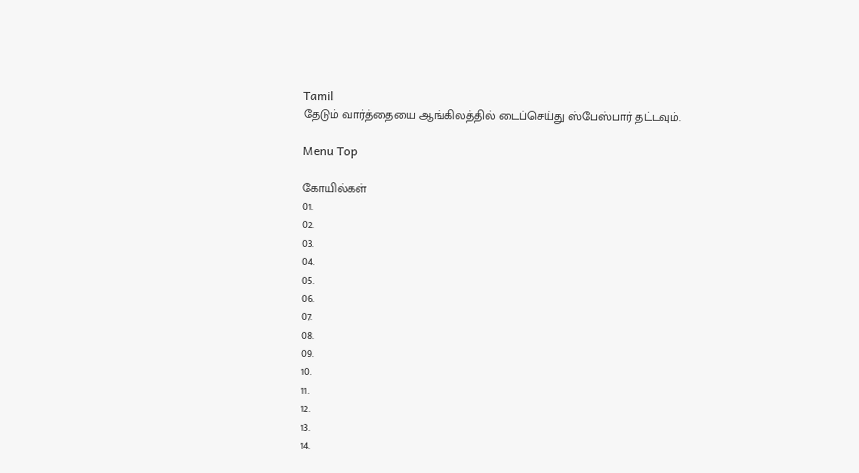Tamil
தேடும் வார்த்தையை ஆங்கிலத்தில் டைப்செய்து ஸ்பேஸ்பார் தட்டவும்.

Menu Top

கோயில்கள்
01.
02.
03.
04.
05.
06.
07.
08.
09.
10.
11.
12.
13.
14.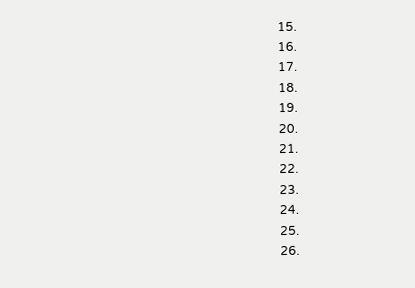15.
16.
17.
18.
19.
20.
21.
22.
23.
24.
25.
26.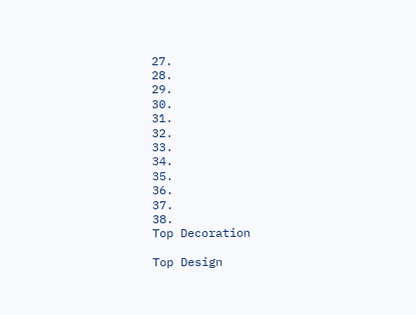27.
28.
29.
30.
31.
32.
33.
34.
35.
36.
37.
38.
Top Decoration

Top Design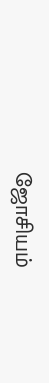ஜோசியம்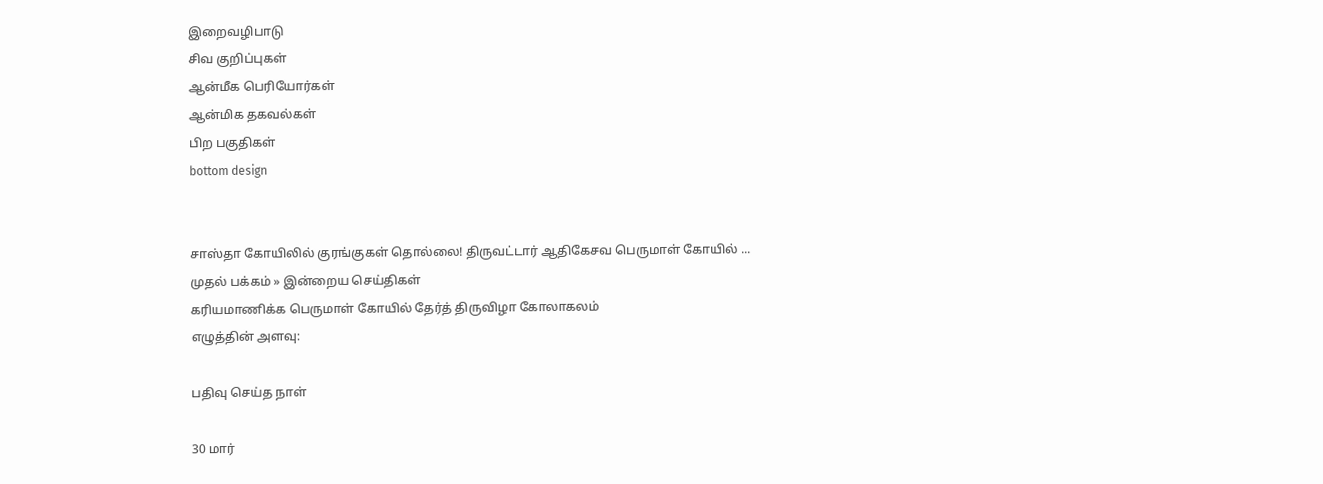இறைவழிபாடு
சிவ குறிப்புகள்
ஆன்மீக பெரியோர்கள்
ஆன்மிக தகவல்கள்
பிற பகுதிகள்
bottom design


சாஸ்தா கோயிலில் குரங்குகள் தொல்லை! திருவட்டார் ஆதிகேசவ பெருமாள் கோயில் ...
முதல் பக்கம் » இன்றைய செய்திகள்
கரியமாணிக்க பெருமாள் கோயில் தேர்த் திருவிழா கோலாகலம்
எழுத்தின் அளவு:

பதிவு செய்த நாள்

30 மார்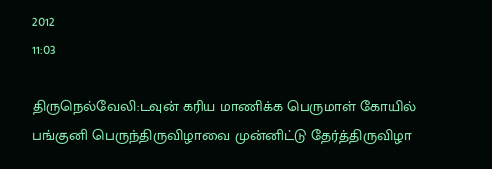2012
11:03

திருநெல்வேலி:டவுன் கரிய மாணிக்க பெருமாள் கோயில் பங்குனி பெருந்திருவிழாவை முன்னிட்டு தேர்த்திருவிழா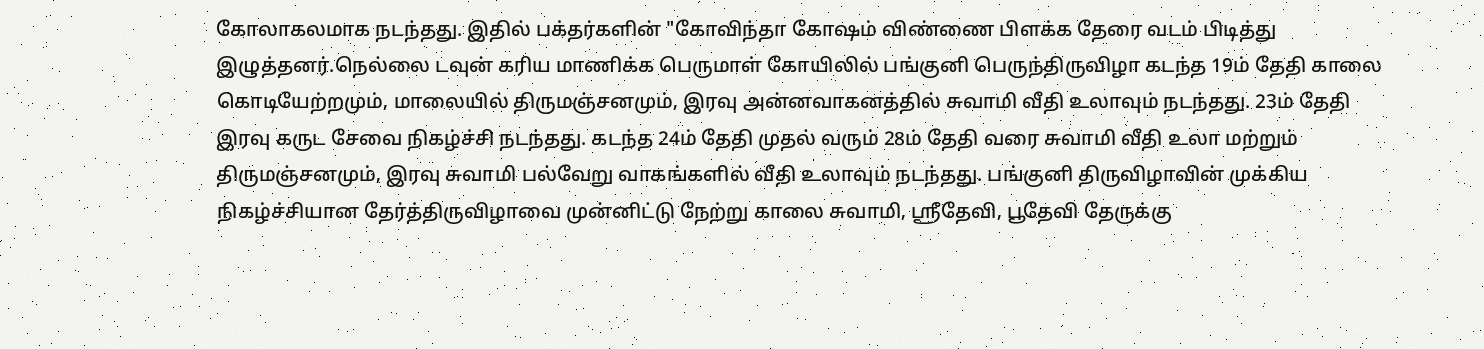கோலாகலமாக நடந்தது. இதில் பக்தர்களின் "கோவிந்தா கோஷம் விண்ணை பிளக்க தேரை வடம் பிடித்து இழுத்தனர்.நெல்லை டவுன் கரிய மாணிக்க பெருமாள் கோயிலில் பங்குனி பெருந்திருவிழா கடந்த 19ம் தேதி காலை கொடியேற்றமும், மாலையில் திருமஞ்சனமும், இரவு அன்னவாகனத்தில் சுவாமி வீதி உலாவும் நடந்தது. 23ம் தேதி இரவு கருட சேவை நிகழ்ச்சி நடந்தது. கடந்த 24ம் தேதி முதல் வரும் 28ம் தேதி வரை சுவாமி வீதி உலா மற்றும் திருமஞ்சனமும், இரவு சுவாமி பல்வேறு வாகங்களில் வீதி உலாவும் நடந்தது. பங்குனி திருவிழாவின் முக்கிய நிகழ்ச்சியான தேர்த்திருவிழாவை முன்னிட்டு நேற்று காலை சுவாமி, ஸ்ரீதேவி, பூதேவி தேருக்கு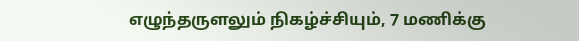எழுந்தருளலும் நிகழ்ச்சியும், 7 மணிக்கு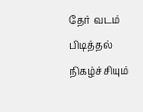தேர் வடம் பிடித்தல் நிகழ்ச்சியும்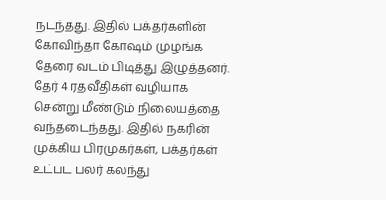நடந்தது. இதில் பக்தர்களின் கோவிந்தா கோஷம் முழங்க தேரை வடம் பிடித்து இழுத்தனர். தேர் 4 ரதவீதிகள் வழியாக சென்று மீண்டும் நிலையத்தை வந்தடைந்தது. இதில் நகரின் முக்கிய பிரமுகர்கள், பக்தர்கள் உட்பட பலர் கலந்து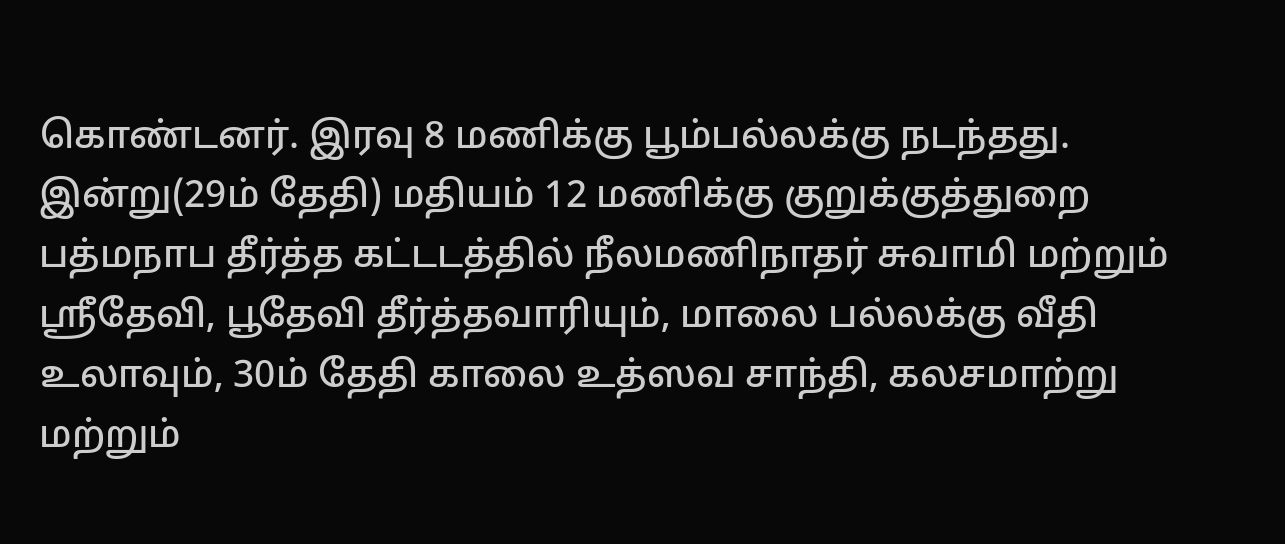கொண்டனர். இரவு 8 மணிக்கு பூம்பல்லக்கு நடந்தது. இன்று(29ம் தேதி) மதியம் 12 மணிக்கு குறுக்குத்துறை பத்மநாப தீர்த்த கட்டடத்தில் நீலமணிநாதர் சுவாமி மற்றும் ஸ்ரீதேவி, பூதேவி தீர்த்தவாரியும், மாலை பல்லக்கு வீதி உலாவும், 30ம் தேதி காலை உத்ஸவ சாந்தி, கலசமாற்று மற்றும்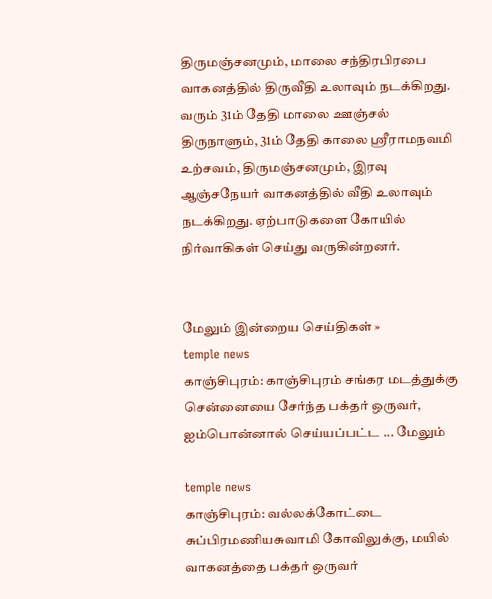திருமஞ்சனமும், மாலை சந்திரபிரபை வாகனத்தில் திருவீதி உலாவும் நடக்கிறது. வரும் 31ம் தேதி மாலை ஊஞ்சல் திருநாளும், 31ம் தேதி காலை ஸ்ரீராமநவமி உற்சவம், திருமஞ்சனமும், இரவு ஆஞ்சநேயர் வாகனத்தில் வீதி உலாவும் நடக்கிறது. ஏற்பாடுகளை கோயில் நிர்வாகிகள் செய்து வருகின்றனர்.


மேலும் இன்றைய செய்திகள் »
temple news
காஞ்சிபுரம்: காஞ்சிபுரம் சங்கர மடத்துக்கு சென்னையை சேர்ந்த பக்தர் ஒருவர், ஐம்பொன்னால் செய்யப்பட்ட ... மேலும்

temple news
காஞ்சிபுரம்: வல்லக்கோட்டை சுப்பிரமணியசுவாமி கோவிலுக்கு, மயில் வாகனத்தை பக்தர் ஒருவர்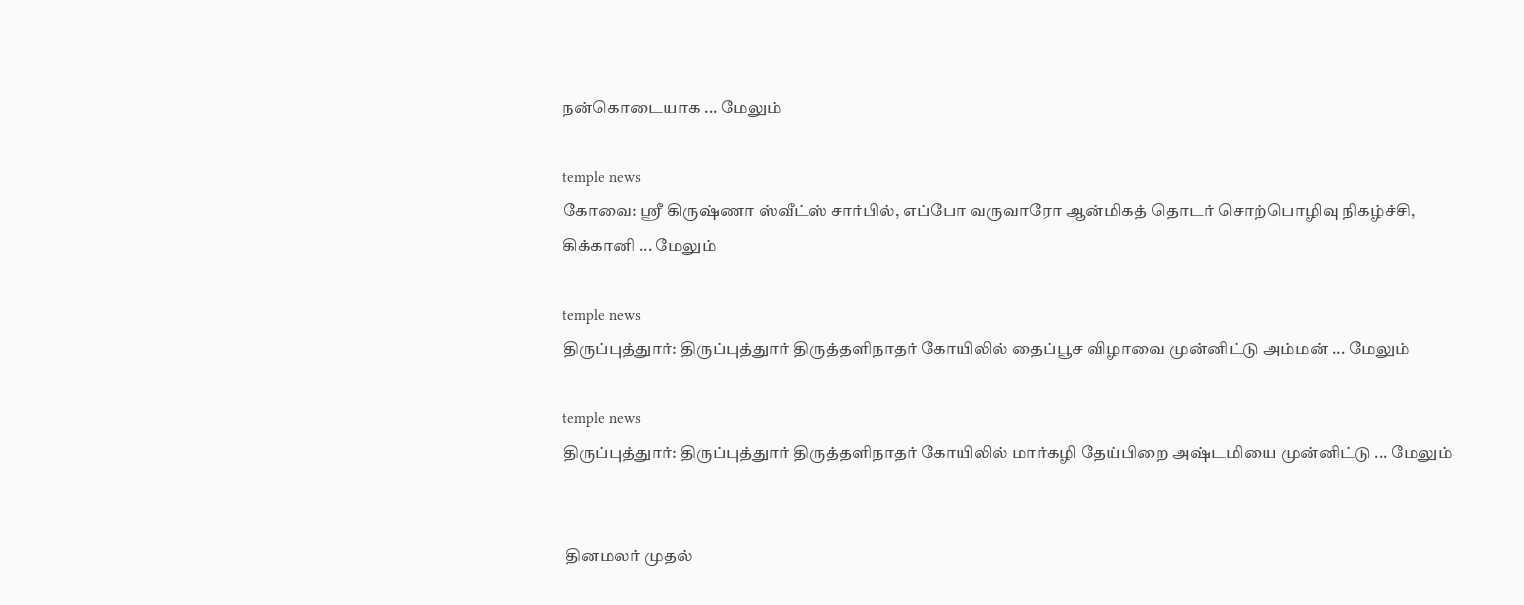நன்கொடையாக ... மேலும்

temple news
கோவை: ஸ்ரீ கிருஷ்ணா ஸ்வீட்ஸ் சார்பில், எப்போ வருவாரோ ஆன்மிகத் தொடர் சொற்பொழிவு நிகழ்ச்சி, கிக்கானி ... மேலும்

temple news
திருப்புத்துார்: திருப்புத்துார் திருத்தளிநாதர் கோயிலில் தைப்பூச விழாவை முன்னிட்டு அம்மன் ... மேலும்

temple news
திருப்புத்துார்: திருப்புத்துார் திருத்தளிநாதர் கோயிலில் மார்கழி தேய்பிறை அஷ்டமியை முன்னிட்டு ... மேலும்


 தினமலர் முதல்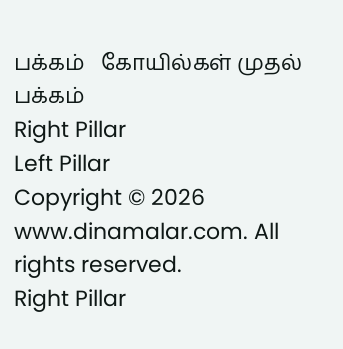பக்கம்   கோயில்கள் முதல் பக்கம்
Right Pillar
Left Pillar
Copyright © 2026 www.dinamalar.com. All rights reserved.
Right Pillar